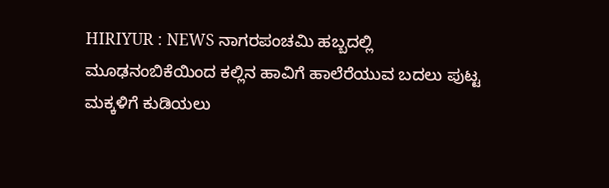HIRIYUR : NEWS ನಾಗರಪಂಚಮಿ ಹಬ್ಬದಲ್ಲಿ ಮೂಢನಂಬಿಕೆಯಿಂದ ಕಲ್ಲಿನ ಹಾವಿಗೆ ಹಾಲೆರೆಯುವ ಬದಲು ಪುಟ್ಟ ಮಕ್ಕಳಿಗೆ ಕುಡಿಯಲು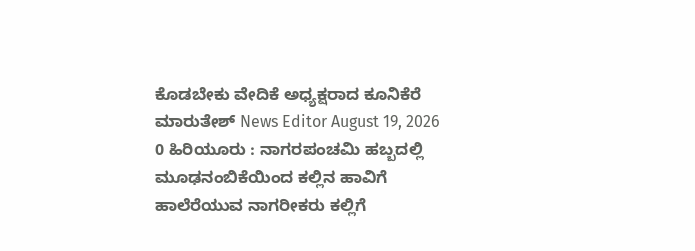ಕೊಡಬೇಕು ವೇದಿಕೆ ಅಧ್ಯಕ್ಷರಾದ ಕೂನಿಕೆರೆ ಮಾರುತೇಶ್ News Editor August 19, 2026 0 ಹಿರಿಯೂರು : ನಾಗರಪಂಚಮಿ ಹಬ್ಬದಲ್ಲಿ ಮೂಢನಂಬಿಕೆಯಿಂದ ಕಲ್ಲಿನ ಹಾವಿಗೆ ಹಾಲೆರೆಯುವ ನಾಗರೀಕರು ಕಲ್ಲಿಗೆ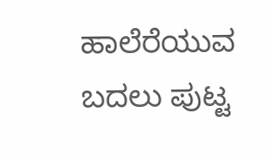ಹಾಲೆರೆಯುವ ಬದಲು ಪುಟ್ಟ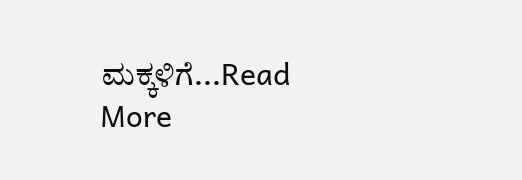ಮಕ್ಕಳಿಗೆ...Read More